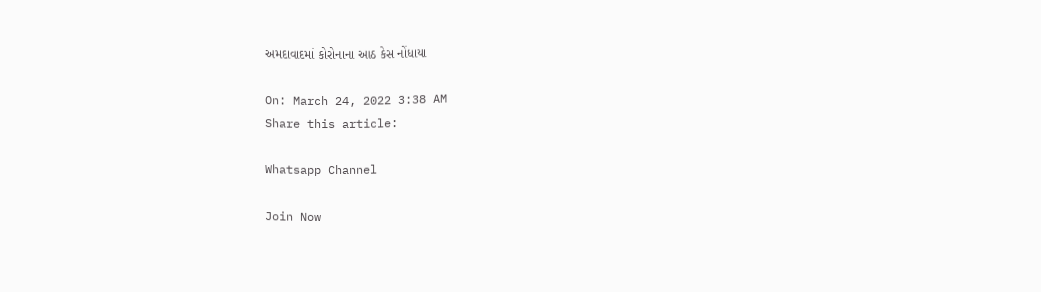અમદાવાદમાં કોરોનાના આઠ કેસ નોંધાયા

On: March 24, 2022 3:38 AM
Share this article:

Whatsapp Channel

Join Now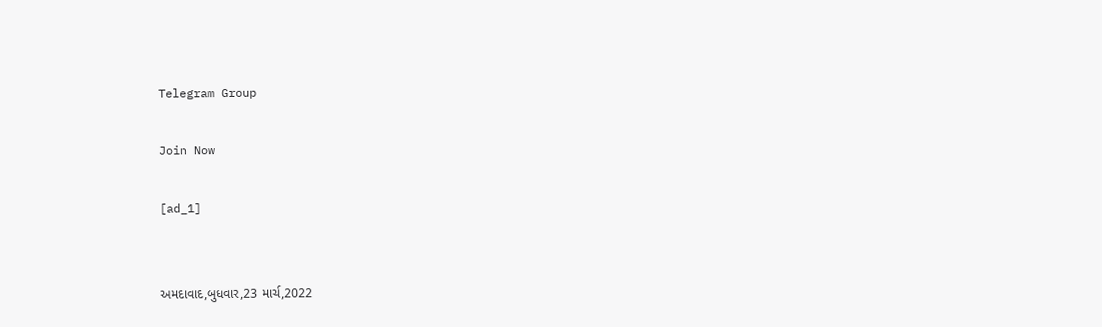Telegram Group

Join Now

[ad_1]


અમદાવાદ,બુધવાર,23 માર્ચ,2022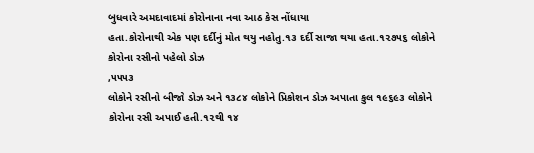બુધવારે અમદાવાદમાં કોરોનાના નવા આઠ કેસ નોંધાયા
હતા.કોરોનાથી એક પણ દર્દીનું મોત થયુ નહોતુ.૧૩ દર્દી સાજા થયા હતા.૧૨૭૫૬ લોકોને
કોરોના રસીનો પહેલો ડોઝ
,૫૫૫૩
લોકોને રસીનો બીજો ડોઝ અને ૧૩૮૪ લોકોને પ્રિકોશન ડોઝ અપાતા કુલ ૧૯૬૯૩ લોકોને
કોરોના રસી અપાઈ હતી.૧૨થી ૧૪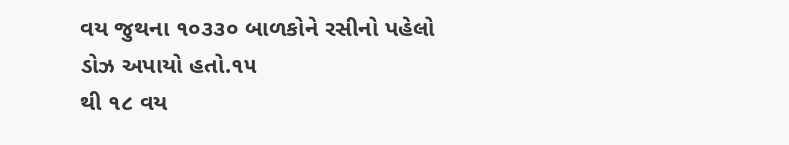વય જુથના ૧૦૩૩૦ બાળકોને રસીનો પહેલો ડોઝ અપાયો હતો.૧૫
થી ૧૮ વય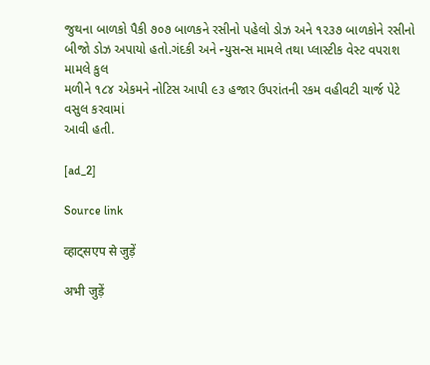જુથના બાળકો પૈકી ૭૦૭ બાળકને રસીનો પહેલો ડોઝ અને ૧૨૩૭ બાળકોને રસીનો
બીજો ડોઝ અપાયો હતો.ગંદકી અને ન્યુસન્સ મામલે તથા પ્લાસ્ટીક વેસ્ટ વપરાશ મામલે કુલ
મળીને ૧૮૪ એકમને નોટિસ આપી ૯૩ હજાર ઉપરાંતની રકમ વહીવટી ચાર્જ પેટે વસુલ કરવામાં
આવી હતી.

[ad_2]

Source link

व्हाट्सएप से जुड़ें

अभी जुड़ें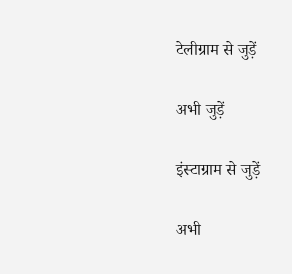टेलीग्राम से जुड़ें

अभी जुड़ें

इंस्टाग्राम से जुड़ें

अभी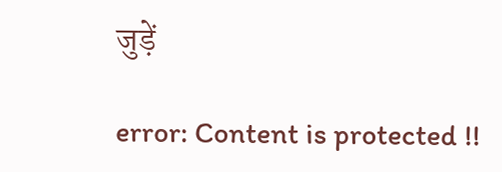जुड़ें

error: Content is protected !!